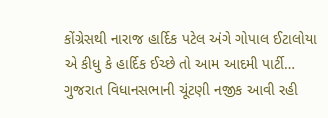કોંગ્રેસથી નારાજ હાર્દિક પટેલ અંગે ગોપાલ ઈટાલોયા એ કીધુ કે હાર્દિક ઈચ્છે તો આમ આદમી પાર્ટી…
ગુજરાત વિધાનસભાની ચૂંટણી નજીક આવી રહી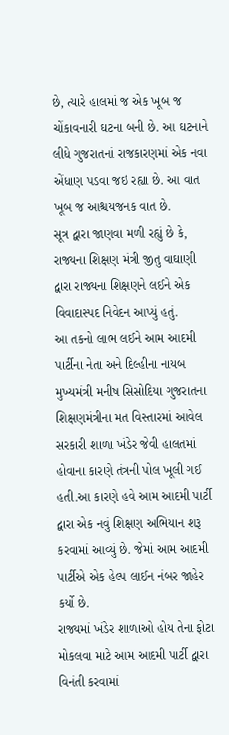છે, ત્યારે હાલમાં જ એક ખૂબ જ ચોંકાવનારી ઘટના બની છે. આ ઘટનાને લીધે ગુજરાતનાં રાજકારણમાં એક નવા એંધાણ પડવા જઇ રહ્યા છે. આ વાત ખૂબ જ આશ્ચયજનક વાત છે.
સૂત્ર દ્વારા જાણવા મળી રહ્યું છે કે, રાજ્યના શિક્ષણ મંત્રી જીતુ વાઘાણી દ્વારા રાજ્યના શિક્ષણને લઈને એક વિવાદાસ્પદ નિવેદન આપ્યું હતું.
આ તકનો લાભ લઈને આમ આદમી પાર્ટીના નેતા અને દિલ્હીના નાયબ મુખ્યમંત્રી મનીષ સિસોદિયા ગુજરાતના શિક્ષણમંત્રીના મત વિસ્તારમાં આવેલ સરકારી શાળા ખંડેર જેવી હાલતમાં હોવાના કારણે તંત્રની પોલ ખૂલી ગઈ હતી.આ કારણે હવે આમ આદમી પાર્ટી દ્વારા એક નવું શિક્ષણ અભિયાન શરૂ કરવામાં આવ્યું છે. જેમાં આમ આદમી પાર્ટીએ એક હેલ્પ લાઈન નંબર જાહેર કર્યો છે.
રાજ્યમાં ખંડેર શાળાઓ હોય તેના ફોટા મોકલવા માટે આમ આદમી પાર્ટી દ્વારા વિનંતી કરવામાં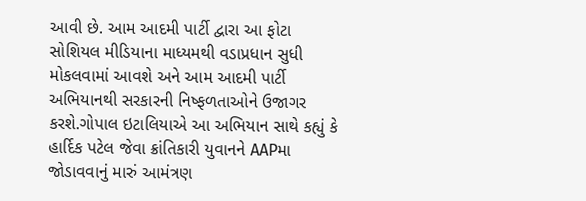આવી છે. આમ આદમી પાર્ટી દ્વારા આ ફોટા સોશિયલ મીડિયાના માધ્યમથી વડાપ્રધાન સુધી મોકલવામાં આવશે અને આમ આદમી પાર્ટી અભિયાનથી સરકારની નિષ્ફળતાઓને ઉજાગર કરશે.ગોપાલ ઇટાલિયાએ આ અભિયાન સાથે કહ્યું કે હાર્દિક પટેલ જેવા ક્રાંતિકારી યુવાનને AAPમા જોડાવવાનું મારું આમંત્રણ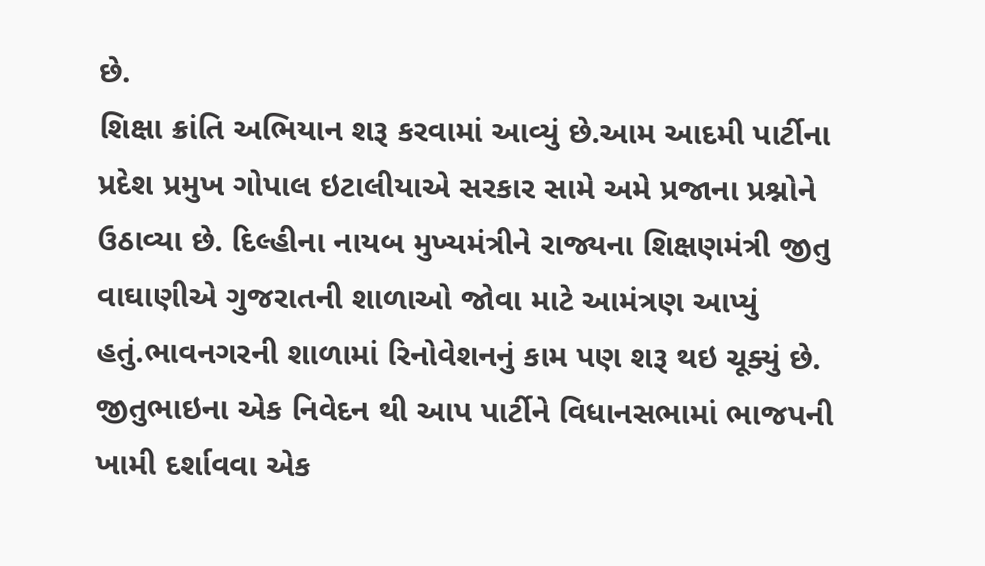છે.
શિક્ષા ક્રાંતિ અભિયાન શરૂ કરવામાં આવ્યું છે.આમ આદમી પાર્ટીના પ્રદેશ પ્રમુખ ગોપાલ ઇટાલીયાએ સરકાર સામે અમે પ્રજાના પ્રશ્નોને ઉઠાવ્યા છે. દિલ્હીના નાયબ મુખ્યમંત્રીને રાજ્યના શિક્ષણમંત્રી જીતુ વાઘાણીએ ગુજરાતની શાળાઓ જોવા માટે આમંત્રણ આપ્યું હતું.ભાવનગરની શાળામાં રિનોવેશનનું કામ પણ શરૂ થઇ ચૂક્યું છે. જીતુભાઇના એક નિવેદન થી આપ પાર્ટીને વિધાનસભામાં ભાજપની ખામી દર્શાવવા એક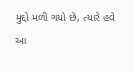મુદ્દો મળી ગયો છે, ત્યારે હવે આ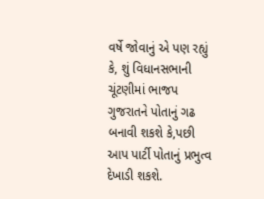વર્ષે જોવાનું એ પણ રહ્યું કે, શું વિધાનસભાની ચૂંટણીમાં ભાજપ ગુજરાતને પોતાનું ગઢ બનાવી શકશે કે,પછી આપ પાર્ટી પોતાનું પ્રભુત્વ દેખાડી શકશે.